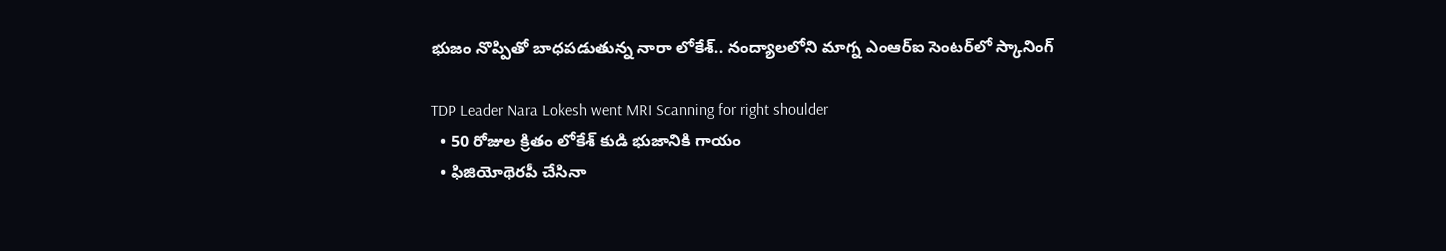భుజం నొప్పితో బాధపడుతున్న నారా లోకేశ్.. నంద్యాలలోని మాగ్న ఎంఆర్ఐ సెంటర్‌లో స్కానింగ్

TDP Leader Nara Lokesh went MRI Scanning for right shoulder
  • 50 రోజుల క్రితం లోకేశ్ కుడి భుజానికి గాయం
  • ఫిజియోథెరపీ చేసినా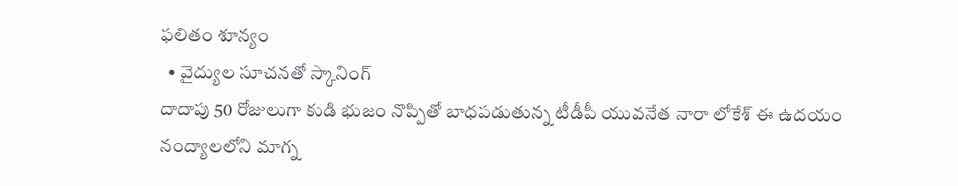ఫలితం శూన్యం
  • వైద్యుల సూచనతో స్కానింగ్
దాదాపు 50 రోజులుగా కుడి భుజం నొప్పితో బాధపడుతున్న టీడీపీ యువనేత నారా లోకేశ్ ఈ ఉదయం నంద్యాలలోని మాగ్న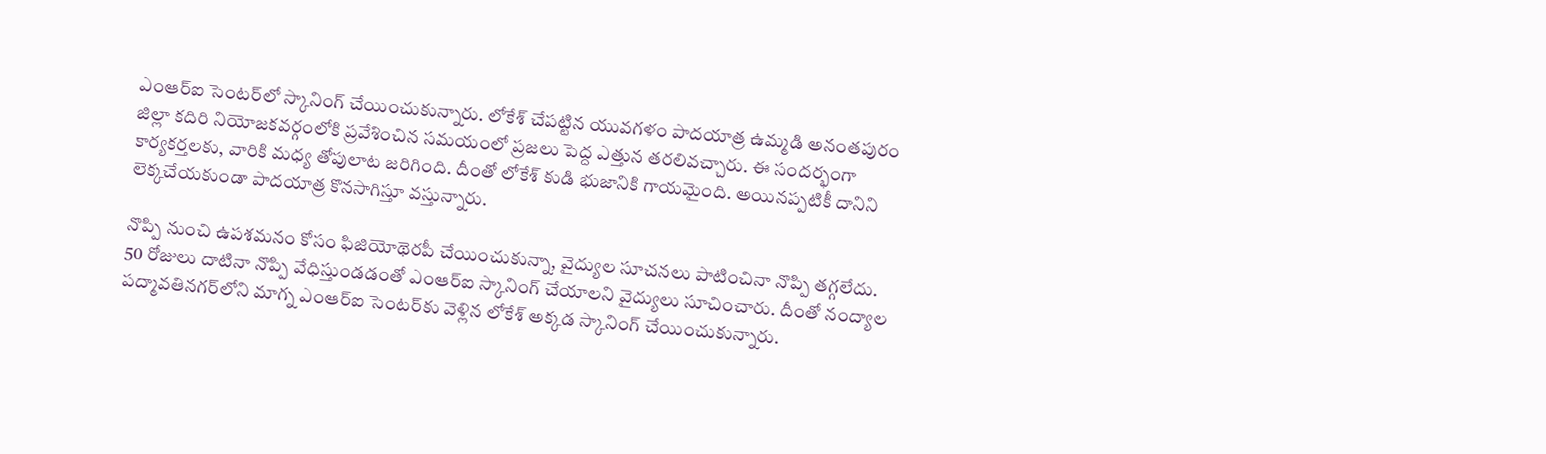ఎంఆర్ఐ సెంటర్‌లో స్కానింగ్ చేయించుకున్నారు. లోకేశ్ చేపట్టిన యువగళం పాదయాత్ర ఉమ్మడి అనంతపురం జిల్లా కదిరి నియోజకవర్గంలోకి ప్రవేశించిన సమయంలో ప్రజలు పెద్ద ఎత్తున తరలివచ్చారు. ఈ సందర్భంగా కార్యకర్తలకు, వారికి మధ్య తోపులాట జరిగింది. దీంతో లోకేశ్ కుడి భుజానికి గాయమైంది. అయినప్పటికీ దానిని లెక్కచేయకుండా పాదయాత్ర కొనసాగిస్తూ వస్తున్నారు.

నొప్పి నుంచి ఉపశమనం కోసం ఫిజియోథెరపీ చేయించుకున్నా, వైద్యుల సూచనలు పాటించినా నొప్పి తగ్గలేదు. 50 రోజులు దాటినా నొప్పి వేధిస్తుండడంతో ఎంఆర్ఐ స్కానింగ్ చేయాలని వైద్యులు సూచించారు. దీంతో నంద్యాల పద్మావతినగర్‌లోని మాగ్న ఎంఆర్ఐ సెంటర్‌కు వెళ్లిన లోకేశ్ అక్కడ స్కానింగ్ చేయించుకున్నారు.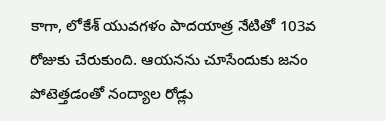కాగా, లోకేశ్ యువగళం పాదయాత్ర నేటితో 103వ రోజుకు చేరుకుంది. ఆయనను చూసేందుకు జనం పోటెత్తడంతో నంద్యాల రోడ్లు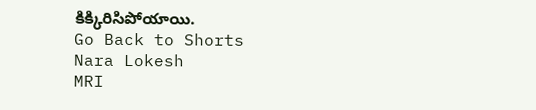కిక్కిరిసిపోయాయి.
Go Back to Shorts
Nara Lokesh
MRI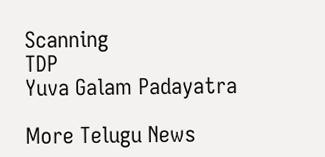Scanning
TDP
Yuva Galam Padayatra

More Telugu News